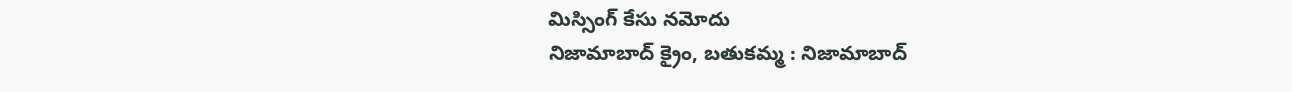మిస్సింగ్ కేసు నమోదు
నిజామాబాద్ క్రైం, బతుకమ్మ : నిజామాబాద్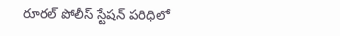రూరల్ పోలీస్ స్టేషన్ పరిధిలో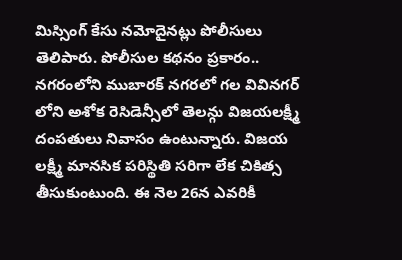మిస్సింగ్ కేసు నమోదైనట్లు పోలీసులు తెలిపారు. పోలీసుల కథనం ప్రకారం.. నగరంలోని ముబారక్ నగరలో గల వివినగర్ లోని అశోక రెసిడెన్సీలో తెలన్గు విజయలక్ష్మీ దంపతులు నివాసం ఉంటున్నారు. విజయ లక్ష్మీ మానసిక పరిస్థితి సరిగా లేక చికిత్స తీసుకుంటుంది. ఈ నెల 26న ఎవరికీ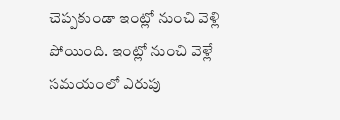చెప్పకుండా ఇంట్లో నుంచి వెళ్లి పోయింది. ఇంట్లో నుంచి వెళ్లే సమయంలో ఎరుపు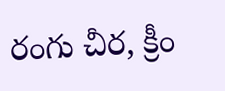రంగు చీర, క్రీం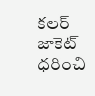కలర్ జాకెట్ ధరించి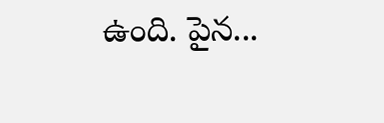ఉంది. పైన...